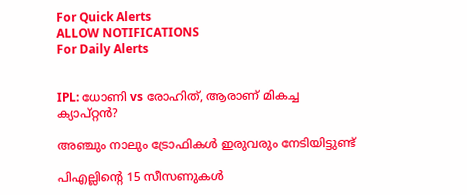For Quick Alerts
ALLOW NOTIFICATIONS
For Daily Alerts


IPL: ധോണി vs രോഹിത്, ആരാണ് മികച്ച ക്യാപ്റ്റന്‍?

അഞ്ചും നാലും ട്രോഫികള്‍ ഇരുവരും നേടിയിട്ടുണ്ട്

പിഎല്ലിന്റെ 15 സീസണുകള്‍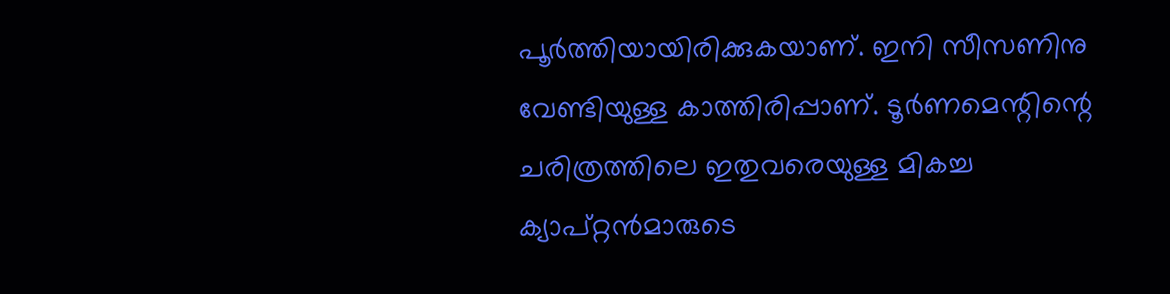പൂര്‍ത്തിയായിരിക്കുകയാണ്. ഇനി സീസണിനു വേണ്ടിയുള്ള കാത്തിരിപ്പാണ്. ടൂര്‍ണമെന്റിന്റെ ചരിത്രത്തിലെ ഇതുവരെയുള്ള മികച്ച ക്യാപ്റ്റന്‍മാരുടെ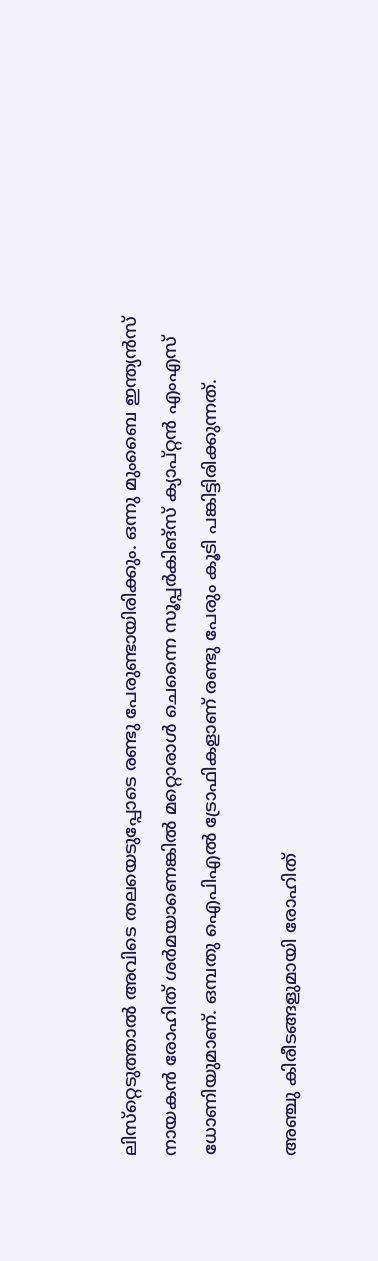ലിസ്‌റ്റെടുത്താല്‍ അവിടെ തലയെടുപ്പോടെ രണ്ടു പേരുണ്ടായിരിക്കും. ഒന്നു മുംബൈ ഇന്ത്യന്‍സ് നായകന്‍ രോഹിത് ശര്‍മയാണെങ്കില്‍ മറ്റൊരാള്‍ ചെന്നൈ സൂപ്പര്‍കിങ്‌സ് ക്യാപ്റ്റന്‍ എംഎസ് ധോണിയുമാണ്. ഒമ്പതു ഐപിഎല്‍ ട്രോഫികളാണ് രണ്ടു പേരും കൂടി പങ്കിട്ടിരിക്കുന്നത്.

അഞ്ചു കിരീടങ്ങളുമായി രോഹിത്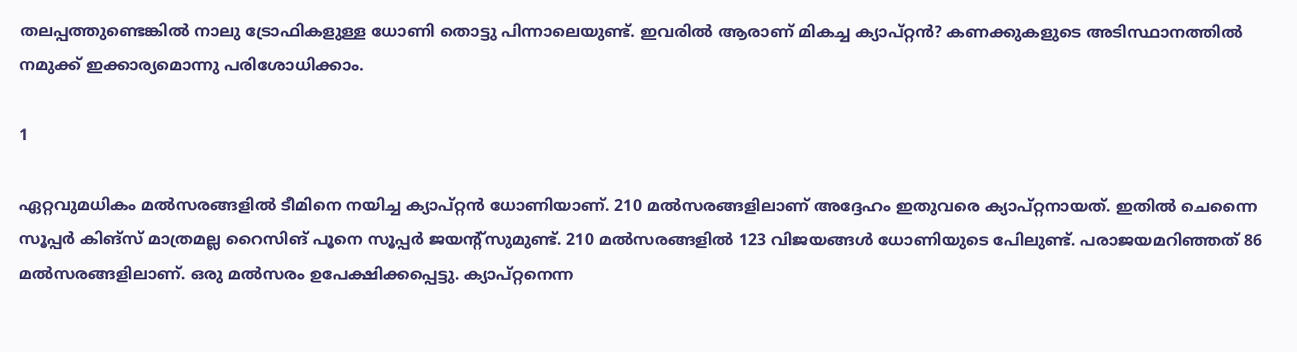തലപ്പത്തുണ്ടെങ്കില്‍ നാലു ട്രോഫികളുള്ള ധോണി തൊട്ടു പിന്നാലെയുണ്ട്. ഇവരില്‍ ആരാണ് മികച്ച ക്യാപ്റ്റന്‍? കണക്കുകളുടെ അടിസ്ഥാനത്തില്‍ നമുക്ക് ഇക്കാര്യമൊന്നു പരിശോധിക്കാം.

1

ഏറ്റവുമധികം മല്‍സരങ്ങളില്‍ ടീമിനെ നയിച്ച ക്യാപ്റ്റന്‍ ധോണിയാണ്. 210 മല്‍സരങ്ങളിലാണ് അദ്ദേഹം ഇതുവരെ ക്യാപ്റ്റനായത്. ഇതില്‍ ചെന്നൈ സൂപ്പര്‍ കിങ്‌സ് മാത്രമല്ല റൈസിങ് പൂനെ സൂപ്പര്‍ ജയന്റ്‌സുമുണ്ട്. 210 മല്‍സരങ്ങളില്‍ 123 വിജയങ്ങള്‍ ധോണിയുടെ പേിലുണ്ട്. പരാജയമറിഞ്ഞത് 86 മല്‍സരങ്ങളിലാണ്. ഒരു മല്‍സരം ഉപേക്ഷിക്കപ്പെട്ടു. ക്യാപ്റ്റനെന്ന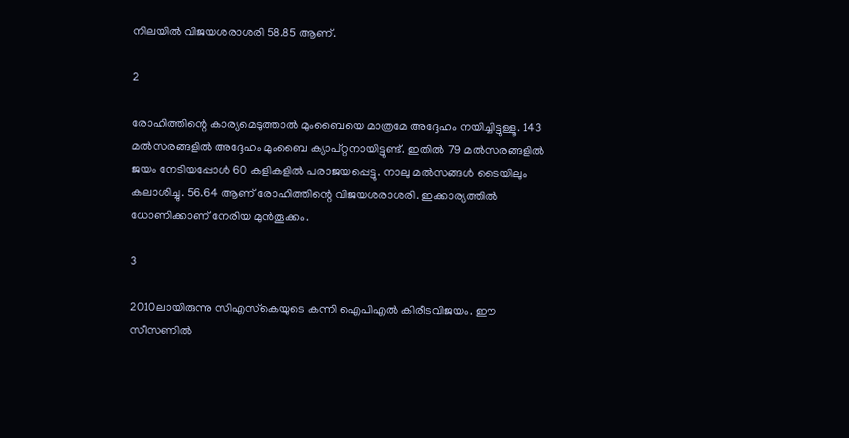നിലയില്‍ വിജയശരാശരി 58.85 ആണ്.

2

രോഹിത്തിന്റെ കാര്യമെടുത്താല്‍ മുംബൈയെ മാത്രമേ അദ്ദേഹം നയിച്ചിട്ടുള്ളൂ. 143 മല്‍സരങ്ങളില്‍ അദ്ദേഹം മുംബൈ ക്യാപ്റ്റനായിട്ടുണ്ട്. ഇതില്‍ 79 മല്‍സരങ്ങളില്‍ ജയം നേടിയപ്പോള്‍ 60 കളികളില്‍ പരാജയപ്പെട്ടു. നാലു മല്‍സങ്ങള്‍ ടൈയിലും കലാശിച്ചു. 56.64 ആണ് രോഹിത്തിന്റെ വിജയശരാശരി. ഇക്കാര്യത്തില്‍ ധോണിക്കാണ് നേരിയ മുന്‍തൂക്കം.

3

2010ലായിരുന്നു സിഎസ്‌കെയുടെ കന്നി ഐപിഎല്‍ കിരീടവിജയം. ഈ സീസണില്‍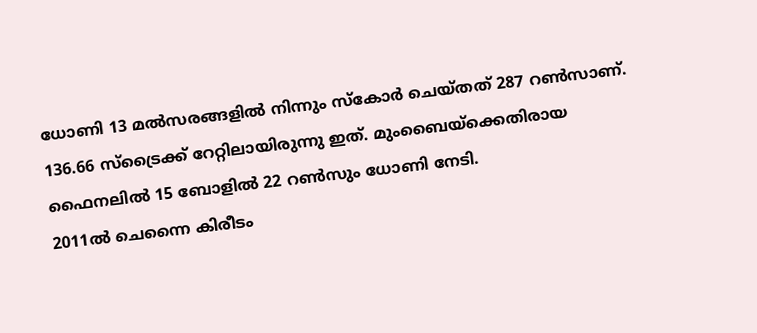ധോണി 13 മല്‍സരങ്ങളില്‍ നിന്നും സ്‌കോര്‍ ചെയ്തത് 287 റണ്‍സാണ്. 136.66 സ്‌ട്രൈക്ക് റേറ്റിലായിരുന്നു ഇത്. മുംബൈയ്‌ക്കെതിരായ ഫൈനലില്‍ 15 ബോളില്‍ 22 റണ്‍സും ധോണി നേടി.
2011ല്‍ ചെന്നൈ കിരീടം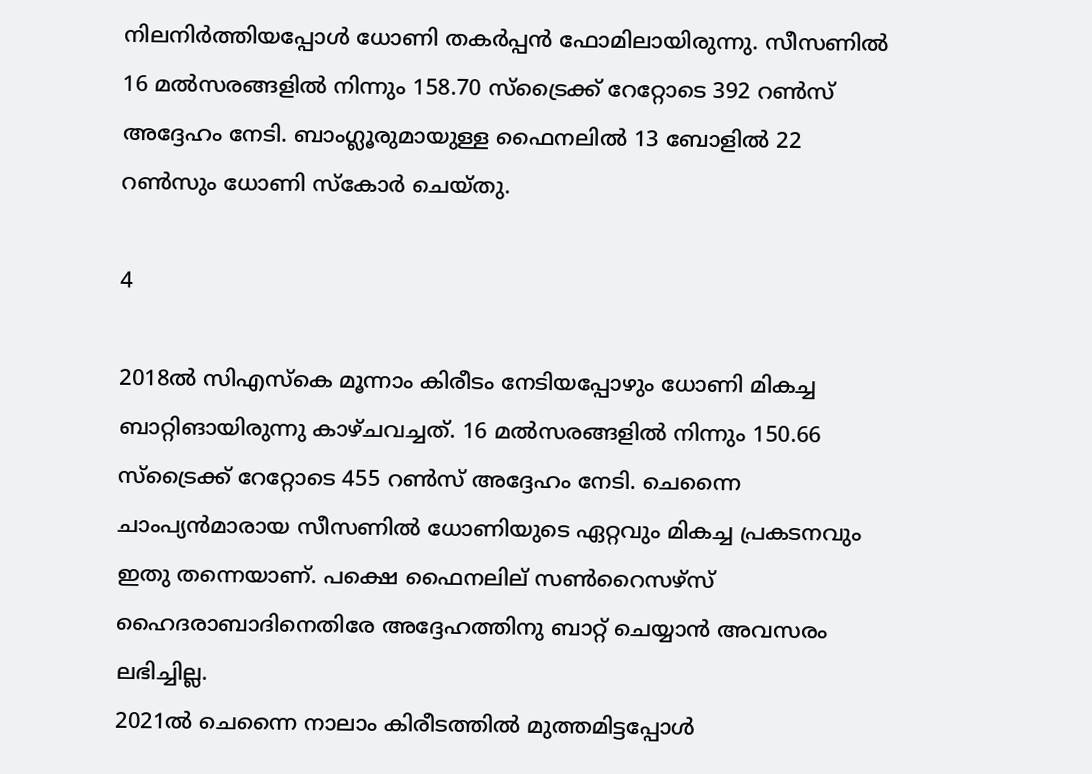നിലനിര്‍ത്തിയപ്പോള്‍ ധോണി തകര്‍പ്പന്‍ ഫോമിലായിരുന്നു. സീസണില്‍ 16 മല്‍സരങ്ങളില്‍ നിന്നും 158.70 സ്‌ട്രൈക്ക് റേറ്റോടെ 392 റണ്‍സ് അദ്ദേഹം നേടി. ബാംഗ്ലൂരുമായുള്ള ഫൈനലില്‍ 13 ബോളില്‍ 22 റണ്‍സും ധോണി സ്‌കോര്‍ ചെയ്തു.

4

2018ല്‍ സിഎസ്‌കെ മൂന്നാം കിരീടം നേടിയപ്പോഴും ധോണി മികച്ച ബാറ്റിങായിരുന്നു കാഴ്ചവച്ചത്. 16 മല്‍സരങ്ങളില്‍ നിന്നും 150.66 സ്‌ട്രൈക്ക് റേറ്റോടെ 455 റണ്‍സ് അദ്ദേഹം നേടി. ചെന്നൈ ചാംപ്യന്‍മാരായ സീസണില്‍ ധോണിയുടെ ഏറ്റവും മികച്ച പ്രകടനവും ഇതു തന്നെയാണ്. പക്ഷെ ഫൈനലില് സണ്‍റൈസഴ്‌സ് ഹൈദരാബാദിനെതിരേ അദ്ദേഹത്തിനു ബാറ്റ് ചെയ്യാന്‍ അവസരം ലഭിച്ചില്ല.
2021ല്‍ ചെന്നൈ നാലാം കിരീടത്തില്‍ മുത്തമിട്ടപ്പോള്‍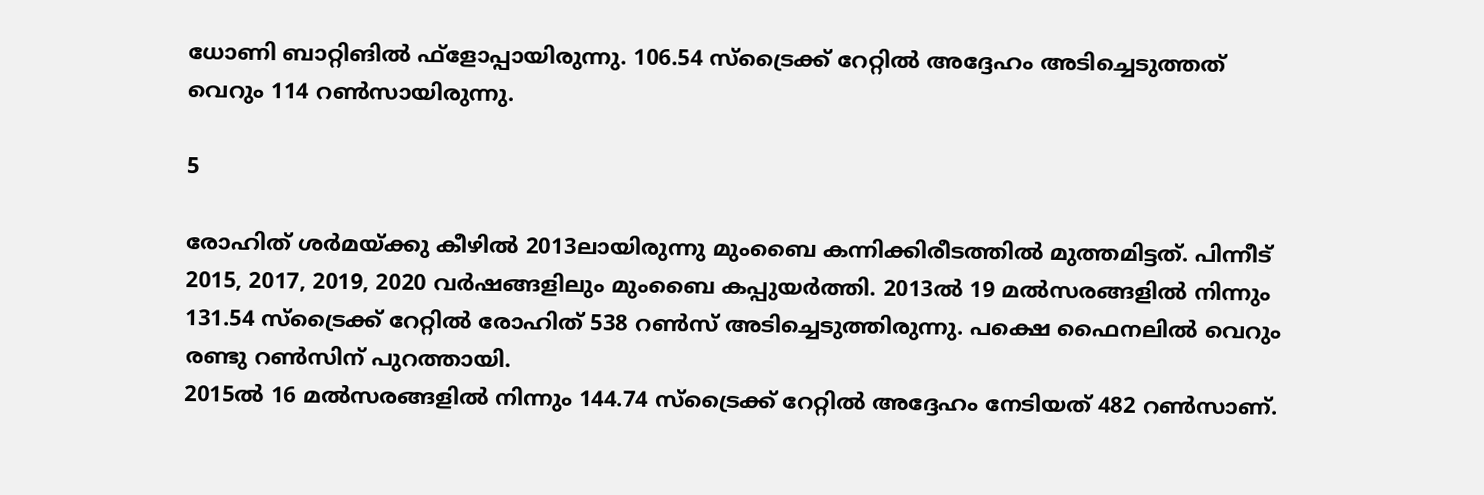ധോണി ബാറ്റിങില്‍ ഫ്‌ളോപ്പായിരുന്നു. 106.54 സ്‌ട്രൈക്ക് റേറ്റില്‍ അദ്ദേഹം അടിച്ചെടുത്തത് വെറും 114 റണ്‍സായിരുന്നു.

5

രോഹിത് ശര്‍മയ്ക്കു കീഴില്‍ 2013ലായിരുന്നു മുംബൈ കന്നിക്കിരീടത്തില്‍ മുത്തമിട്ടത്. പിന്നീട് 2015, 2017, 2019, 2020 വര്‍ഷങ്ങളിലും മുംബൈ കപ്പുയര്‍ത്തി. 2013ല്‍ 19 മല്‍സരങ്ങളില്‍ നിന്നും 131.54 സ്‌ട്രൈക്ക് റേറ്റില്‍ രോഹിത് 538 റണ്‍സ് അടിച്ചെടുത്തിരുന്നു. പക്ഷെ ഫൈനലില്‍ വെറും രണ്ടു റണ്‍സിന് പുറത്തായി.
2015ല്‍ 16 മല്‍സരങ്ങളില്‍ നിന്നും 144.74 സ്‌ട്രൈക്ക് റേറ്റില്‍ അദ്ദേഹം നേടിയത് 482 റണ്‍സാണ്.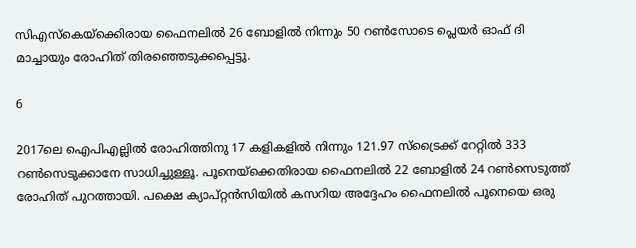സിഎസ്‌കെയ്‌ക്കെിരായ ഫൈനലില്‍ 26 ബോളില്‍ നിന്നും 50 റണ്‍സോടെ പ്ലെയര്‍ ഓഫ് ദി മാച്ചായും രോഹിത് തിരഞ്ഞെടുക്കപ്പെട്ടു.

6

2017ലെ ഐപിഎല്ലില്‍ രോഹിത്തിനു 17 കളികളില്‍ നിന്നും 121.97 സ്‌ട്രൈക്ക് റേറ്റില്‍ 333 റണ്‍സെടുക്കാനേ സാധിച്ചുള്ളൂ. പൂനെയ്‌ക്കെതിരായ ഫൈനലില്‍ 22 ബോളില്‍ 24 റണ്‍സെടുത്ത് രോഹിത് പുറത്തായി. പക്ഷെ ക്യാപ്റ്റന്‍സിയില്‍ കസറിയ അദ്ദേഹം ഫൈനലില്‍ പൂനെയെ ഒരു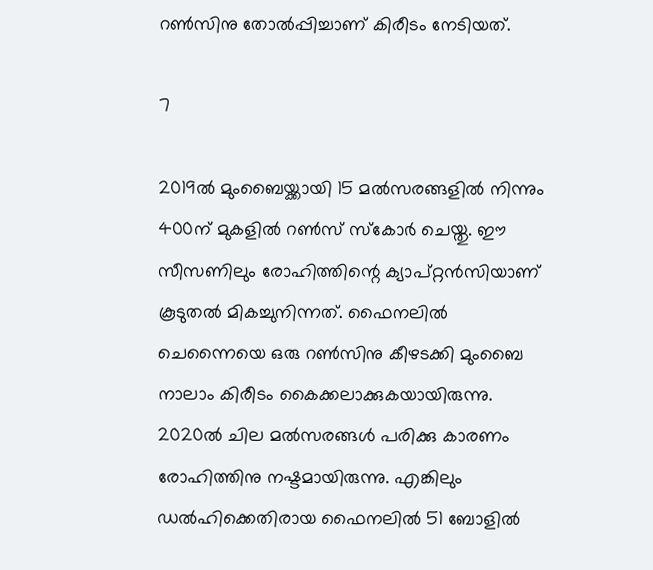റണ്‍സിനു തോല്‍പ്പിച്ചാണ് കിരീടം നേടിയത്.

7

2019ല്‍ മുംബൈയ്ക്കായി 15 മല്‍സരങ്ങളില്‍ നിന്നും 400ന് മുകളില്‍ റണ്‍സ് സ്‌കോര്‍ ചെയ്തു. ഈ സീസണിലും രോഹിത്തിന്റെ ക്യാപ്റ്റന്‍സിയാണ് കൂടുതല്‍ മികച്ചുനിന്നത്. ഫൈനലില്‍ ചെന്നൈയെ ഒരു റണ്‍സിനു കീഴടക്കി മുംബൈ നാലാം കിരീടം കൈക്കലാക്കുകയായിരുന്നു. 2020ല്‍ ചില മല്‍സരങ്ങള്‍ പരിക്കു കാരണം രോഹിത്തിനു നഷ്ടമായിരുന്നു. എങ്കിലും ഡല്‍ഹിക്കെതിരായ ഫൈനലില്‍ 51 ബോളില്‍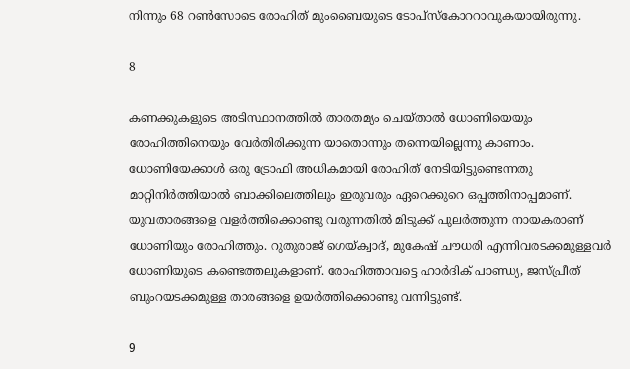നിന്നും 68 റണ്‍സോടെ രോഹിത് മുംബൈയുടെ ടോപ്‌സ്‌കോററാവുകയായിരുന്നു.

8

കണക്കുകളുടെ അടിസ്ഥാനത്തില്‍ താരതമ്യം ചെയ്താല്‍ ധോണിയെയും രോഹിത്തിനെയും വേര്‍തിരിക്കുന്ന യാതൊന്നും തന്നെയില്ലെന്നു കാണാം. ധോണിയേക്കാള്‍ ഒരു ട്രോഫി അധികമായി രോഹിത് നേടിയിട്ടുണ്ടെന്നതു മാറ്റിനിര്‍ത്തിയാല്‍ ബാക്കിലെത്തിലും ഇരുവരും ഏറെക്കുറെ ഒപ്പത്തിനാപ്പമാണ്.
യുവതാരങ്ങളെ വളര്‍ത്തിക്കൊണ്ടു വരുന്നതില്‍ മിടുക്ക് പുലര്‍ത്തുന്ന നായകരാണ് ധോണിയും രോഹിത്തും. റുതുരാജ് ഗെയ്ക്വാദ്, മുകേഷ് ചൗധരി എന്നിവരടക്കമുള്ളവര്‍ ധോണിയുടെ കണ്ടെത്തലുകളാണ്. രോഹിത്താവട്ടെ ഹാര്‍ദിക് പാണ്ഡ്യ, ജസ്പ്രീത് ബുംറയടക്കമുള്ള താരങ്ങളെ ഉയര്‍ത്തിക്കൊണ്ടു വന്നിട്ടുണ്ട്.

9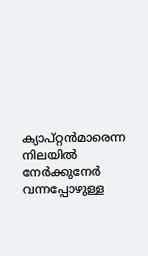ക്യാപ്റ്റന്‍മാരെന്ന നിലയില്‍ നേര്‍ക്കുനേര്‍ വന്നപ്പോഴുള്ള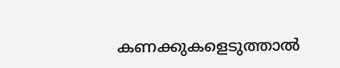കണക്കുകളെടുത്താല്‍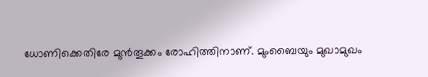ധോണിക്കെതിരേ മുന്‍തൂക്കം രോഹിത്തിനാണ്. മുംബൈയും മുഖാമുഖം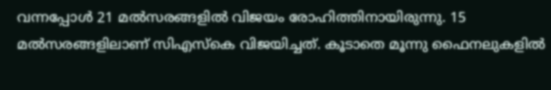വന്നപ്പോള്‍ 21 മല്‍സരങ്ങളില്‍ വിജയം രോഹിത്തിനായിരുന്നു. 15 മല്‍സരങ്ങളിലാണ് സിഎസ്‌കെ വിജയിച്ചത്. കൂടാതെ മൂന്നു ഫൈനലുകളില്‍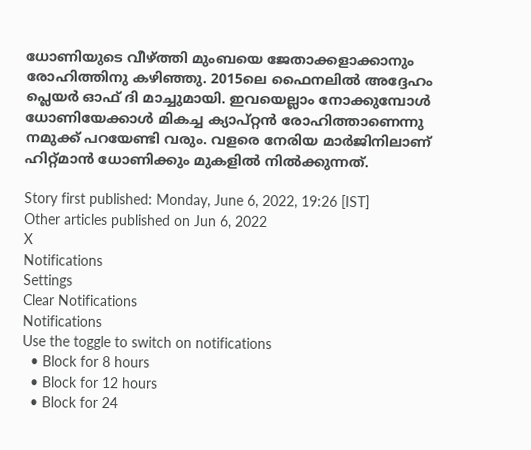ധോണിയുടെ വീഴ്ത്തി മുംബയെ ജേതാക്കളാക്കാനും രോഹിത്തിനു കഴിഞ്ഞു. 2015ലെ ഫൈനലില്‍ അദ്ദേഹം പ്ലെയര്‍ ഓഫ് ദി മാച്ചുമായി. ഇവയെല്ലാം നോക്കുമ്പോള്‍ ധോണിയേക്കാള്‍ മികച്ച ക്യാപ്റ്റന്‍ രോഹിത്താണെന്നു നമുക്ക് പറയേണ്ടി വരും. വളരെ നേരിയ മാര്‍ജിനിലാണ് ഹിറ്റ്മാന്‍ ധോണിക്കും മുകളില്‍ നില്‍ക്കുന്നത്.

Story first published: Monday, June 6, 2022, 19:26 [IST]
Other articles published on Jun 6, 2022
X
Notifications
Settings
Clear Notifications
Notifications
Use the toggle to switch on notifications
  • Block for 8 hours
  • Block for 12 hours
  • Block for 24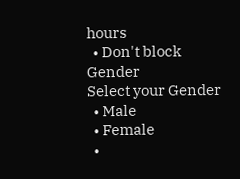hours
  • Don't block
Gender
Select your Gender
  • Male
  • Female
  •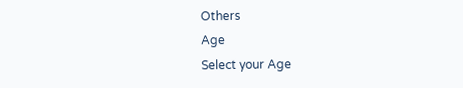Others
Age
Select your Age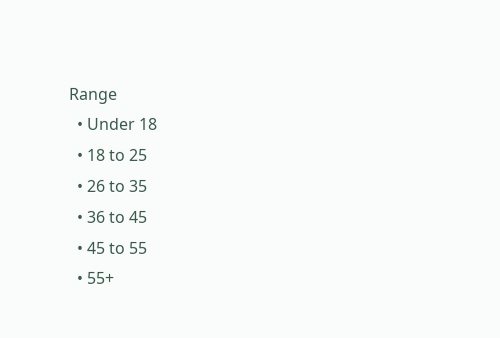Range
  • Under 18
  • 18 to 25
  • 26 to 35
  • 36 to 45
  • 45 to 55
  • 55+